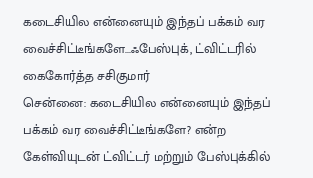கடைசியில என்னையும் இந்தப் பக்கம் வர வைச்சிட்டீங்களே...ஃபேஸ்புக், ட்விட்டரில் கைகோர்த்த சசிகுமார்
சென்னை: கடைசியில என்னையும் இந்தப் பக்கம் வர வைச்சிட்டீங்களே? என்ற கேள்வியுடன் ட்விட்டர் மற்றும் பேஸ்புக்கில்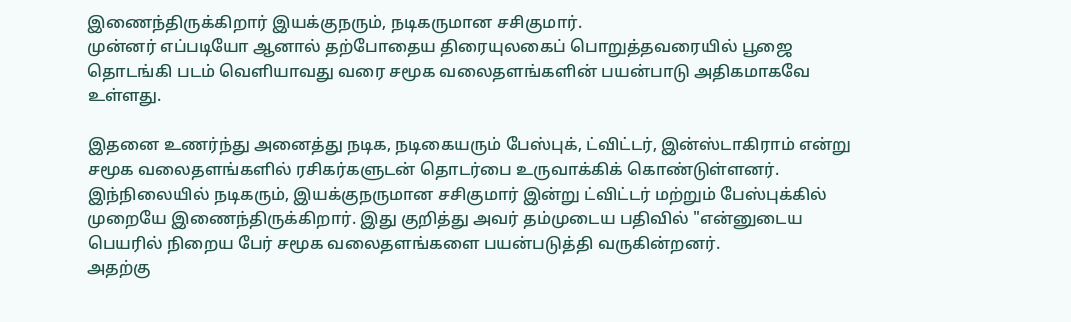இணைந்திருக்கிறார் இயக்குநரும், நடிகருமான சசிகுமார்.
முன்னர் எப்படியோ ஆனால் தற்போதைய திரையுலகைப் பொறுத்தவரையில் பூஜை தொடங்கி படம் வெளியாவது வரை சமூக வலைதளங்களின் பயன்பாடு அதிகமாகவே உள்ளது.

இதனை உணர்ந்து அனைத்து நடிக, நடிகையரும் பேஸ்புக், ட்விட்டர், இன்ஸ்டாகிராம் என்று சமூக வலைதளங்களில் ரசிகர்களுடன் தொடர்பை உருவாக்கிக் கொண்டுள்ளனர்.
இந்நிலையில் நடிகரும், இயக்குநருமான சசிகுமார் இன்று ட்விட்டர் மற்றும் பேஸ்புக்கில் முறையே இணைந்திருக்கிறார். இது குறித்து அவர் தம்முடைய பதிவில் "என்னுடைய பெயரில் நிறைய பேர் சமூக வலைதளங்களை பயன்படுத்தி வருகின்றனர்.
அதற்கு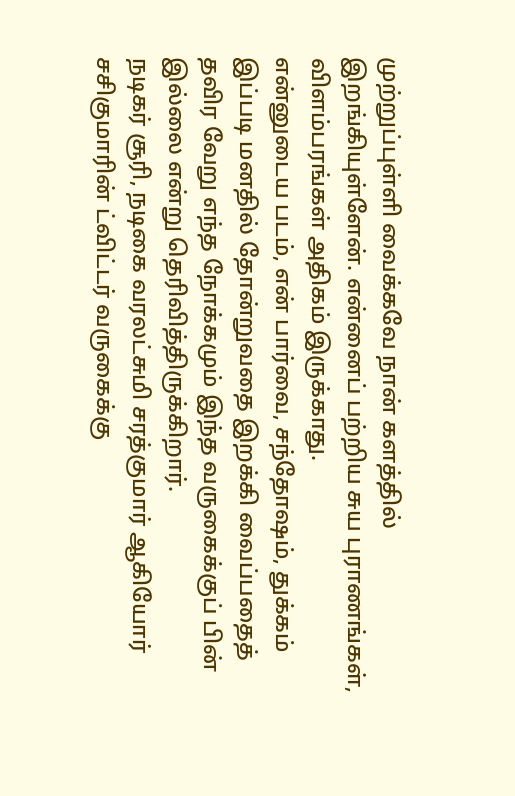முற்றுப்புள்ளி வைக்கவே நான் களத்தில் இறங்கியுள்ளேன். என்னைப் பற்றிய சுய புராணங்கள், விளம்பரங்கள் அதிகம் இருக்காது.
என்னுடைய படம், என் பார்வை, சந்தோஷம், துக்கம் இப்படி மனதில் தோன்றுவதை இறக்கி வைப்பதைத் தவிர வேறு எந்த நோக்கமும் இந்த வருகைக்குப் பின் இல்லை என்று தெரிவித்திருக்கிறார்.
நடிகர் சூரி, நடிகை வரலட்சுமி சரத்குமார் ஆகியோர் சசிகுமாரின் ட்விட்டர் வருகைக்கு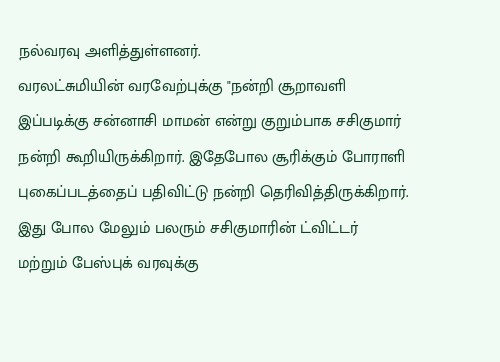நல்வரவு அளித்துள்ளனர்.
வரலட்சுமியின் வரவேற்புக்கு "நன்றி சூறாவளி இப்படிக்கு சன்னாசி மாமன் என்று குறும்பாக சசிகுமார் நன்றி கூறியிருக்கிறார். இதேபோல சூரிக்கும் போராளி புகைப்படத்தைப் பதிவிட்டு நன்றி தெரிவித்திருக்கிறார்.
இது போல மேலும் பலரும் சசிகுமாரின் ட்விட்டர் மற்றும் பேஸ்புக் வரவுக்கு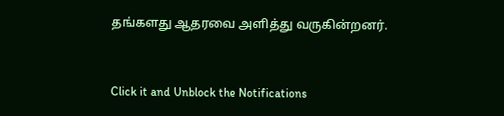தங்களது ஆதரவை அளித்து வருகின்றனர்.


Click it and Unblock the Notifications